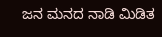ಜನ ಮನದ ನಾಡಿ ಮಿಡಿತ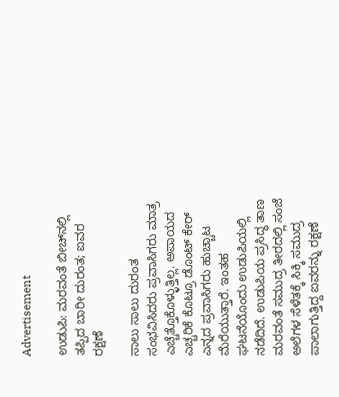Advertisement

ಉಡುಪಿ: ಮರವಂತೆ ಬೀಚ್‌ನಲ್ಲಿ ತಪ್ಪಿದ ಬಾರೀ ದುರಂತ; ಐವರ ರಕ್ಷಣೆ

ಸಾಲು ಸಾಲು ದುರಂತ ಸಂಭವಿಸಿದರು ಪ್ರವಾಸಿಗರು ಮಾತ್ರ ಎಚ್ಚೆತ್ತೊಕೊಳ್ಳುತ್ತಿಲ್ಲ. ಅಪಾಯದ ಎಚ್ಚರಿಕೆ ಕೊಟ್ರೂ ಡೊಂಟ್ ಕೇರ್ ಎನ್ನದ ಪ್ರವಾಸಿಗರು ಹುಚ್ಚಾಟ ಮೆರೆಯುತ್ತಾರೆ. ಇಂತಹ ಘಟನೆಯೊಂದು ಉಡುಪಿಯಲ್ಲಿ ನಡೆದಿದೆ. ಉಡುಪಿಯ ಪ್ರಸಿದ್ಧ ತಾಣ ಮರವಂತೆ ಸಮುದ್ರ ತೀರದಲ್ಲಿ ಸಂಜೆ ಅಲೆಗಳ ಸೆಳೆತಕ್ಕೆ ಸಿಕ್ಕಿ ಸಮುದ್ರ ಪಾಲಾಗುತ್ತಿದ್ದ ಐವರನ್ನು ರಕ್ಷಣೆ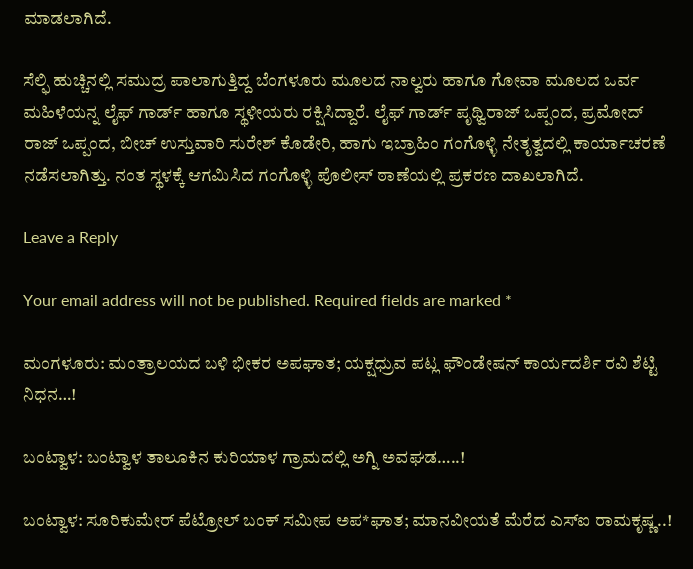ಮಾಡಲಾಗಿದೆ.

ಸೆಲ್ಫಿ ಹುಚ್ಚಿನಲ್ಲಿ ಸಮುದ್ರ ಪಾಲಾಗುತ್ತಿದ್ದ ಬೆಂಗಳೂರು ಮೂಲದ ನಾಲ್ವರು ಹಾಗೂ ಗೋವಾ ಮೂಲದ ಒರ್ವ ಮಹಿಳೆಯನ್ನ ಲೈಫ್ ಗಾರ್ಡ್ ಹಾಗೂ ಸ್ಥಳೀಯರು ರಕ್ಷಿಸಿದ್ದಾರೆ. ಲೈಫ್ ಗಾರ್ಡ್ ಪೃಥ್ವಿರಾಜ್ ಒಪ್ಪಂದ, ಪ್ರಮೋದ್ ರಾಜ್ ಒಪ್ಪಂದ, ಬೀಚ್ ಉಸ್ತುವಾರಿ ಸುರೇಶ್ ಕೊಡೇರಿ, ಹಾಗು ಇಬ್ರಾಹಿಂ ಗಂಗೊಳ್ಳಿ ನೇತೃತ್ವದಲ್ಲಿ ಕಾರ್ಯಾಚರಣೆ ನಡೆಸಲಾಗಿತ್ತು. ನಂತ ಸ್ಥಳಕ್ಕೆ ಆಗಮಿಸಿದ ಗಂಗೊಳ್ಳಿ ಪೊಲೀಸ್ ಠಾಣೆಯಲ್ಲಿ ಪ್ರಕರಣ ದಾಖಲಾಗಿದೆ.

Leave a Reply

Your email address will not be published. Required fields are marked *

ಮಂಗಳೂರು: ಮಂತ್ರಾಲಯದ ಬಳಿ ಭೀಕರ ಅಪಘಾತ; ಯಕ್ಷಧ್ರುವ ಪಟ್ಲ ಫೌಂಡೇಷನ್ ಕಾರ್ಯದರ್ಶಿ ರವಿ ಶೆಟ್ಟಿ ನಿಧನ…!

ಬಂಟ್ವಾಳ: ಬಂಟ್ವಾಳ ತಾಲೂಕಿನ ಕುರಿಯಾಳ ಗ್ರಾಮದಲ್ಲಿ ಅಗ್ನಿ ಅವಘಡ…..!

ಬಂಟ್ವಾಳ: ಸೂರಿಕುಮೇರ್ ಪೆಟ್ರೋಲ್ ಬಂಕ್ ಸಮೀಪ ಅಪ*ಘಾತ; ಮಾನವೀಯತೆ ಮೆರೆದ ಎಸ್‌ಐ ರಾಮಕೃಷ್ಣ..!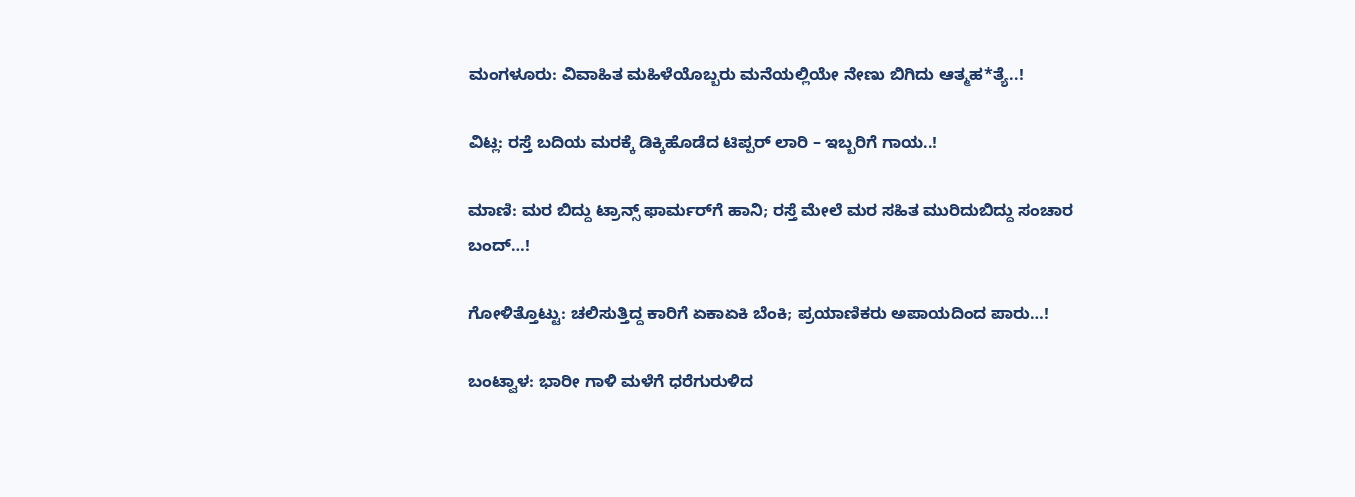ಮಂಗಳೂರು: ವಿವಾಹಿತ ಮಹಿಳೆಯೊಬ್ಬರು ಮನೆಯಲ್ಲಿಯೇ ನೇಣು ಬಿಗಿದು ಆತ್ಮಹ*ತ್ಯೆ..!

ವಿಟ್ಲ: ರಸ್ತೆ ಬದಿಯ ಮರಕ್ಕೆ ಡಿಕ್ಕಿಹೊಡೆದ ಟಿಪ್ಪರ್ ಲಾರಿ – ಇಬ್ಬರಿಗೆ ಗಾಯ..!

ಮಾಣಿ: ಮರ ಬಿದ್ದು ಟ್ರಾನ್ಸ್ ಫಾರ್ಮರ್‌ಗೆ ಹಾನಿ; ರಸ್ತೆ ಮೇಲೆ ಮರ ಸಹಿತ ಮುರಿದುಬಿದ್ದು ಸಂಚಾರ ಬಂದ್…!

ಗೋಳಿತ್ತೊಟ್ಟು: ಚಲಿಸುತ್ತಿದ್ದ ಕಾರಿಗೆ ಏಕಾಏಕಿ ಬೆಂಕಿ; ಪ್ರಯಾಣಿಕರು ಅಪಾಯದಿಂದ ಪಾರು…!

ಬಂಟ್ವಾಳ: ಭಾರೀ ಗಾಳಿ ಮಳೆಗೆ ಧರೆಗುರುಳಿದ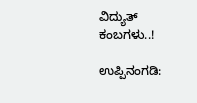ವಿದ್ಯುತ್ ಕಂಬಗಳು..!

ಉಪ್ಪಿನಂಗಡಿ: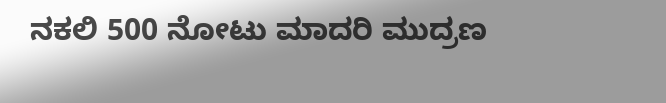ನಕಲಿ 500 ನೋಟು ಮಾದರಿ ಮುದ್ರಣ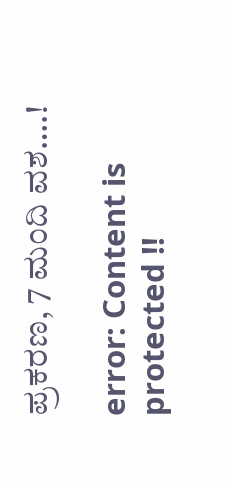ಪ್ರಕರಣ, 7 ಮಂದಿ ವಶ….!

error: Content is protected !!